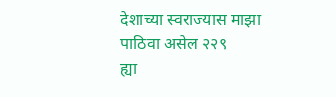देशाच्या स्वराज्यास माझा पाठिवा असेल २२९
ह्या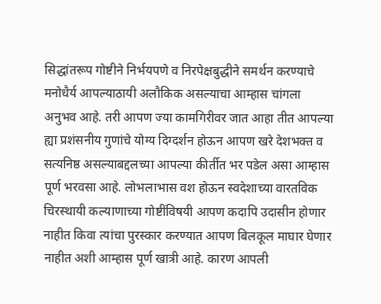सिद्धांतरूप गोष्टीने निर्भयपणे व निरपेक्षबुद्धीने समर्थन करण्याचे मनोधैर्य आपल्याठायी अलौकिक असल्याचा आम्हास चांगला अनुभव आहे. तरी आपण ज्या कामगिरीवर जात आहा तीत आपल्या ह्या प्रशंसनीय गुणांचे योग्य दिग्दर्शन होऊन आपण खरे देशभक्त व सत्यनिष्ठ असल्याबद्दलच्या आपल्या कीर्तीत भर पडेल असा आम्हास पूर्ण भरवसा आहे. लोभलाभास वश होऊन स्वदेशाच्या वारतविक चिरस्थायी कल्याणाच्या गोष्टींविषयी आपण कदापि उदासीन होणार नाहीत किवा त्यांचा पुरस्कार करण्यात आपण बिलकूल माघार घेणार नाहीत अशी आम्हास पूर्ण खात्री आहे. कारण आपली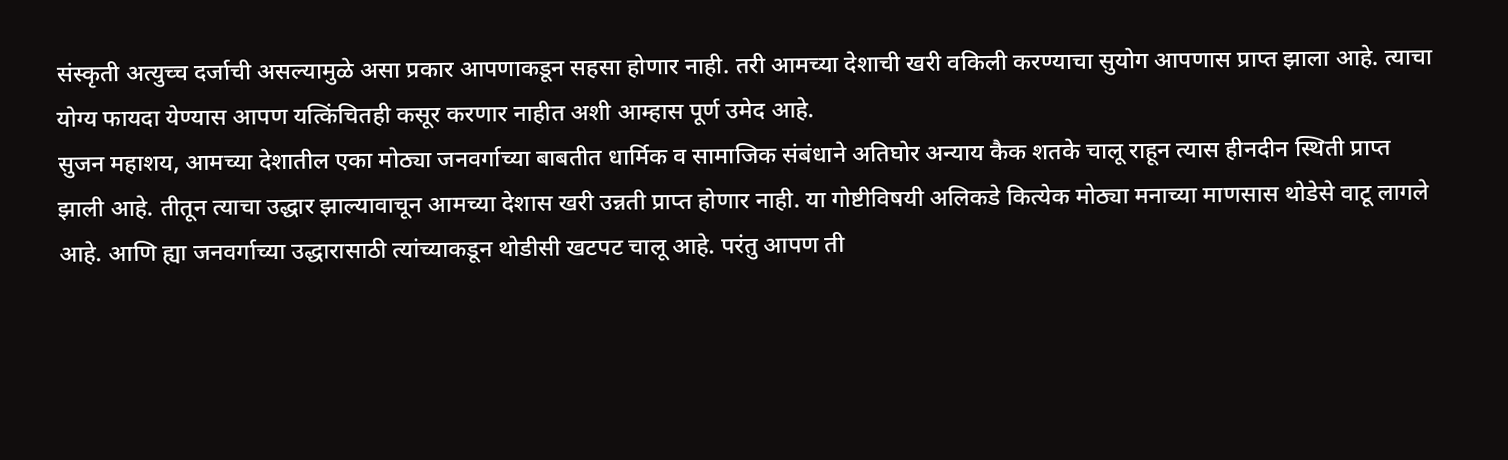संस्कृती अत्युच्च दर्जाची असल्यामुळे असा प्रकार आपणाकडून सहसा होणार नाही. तरी आमच्या देशाची खरी वकिली करण्याचा सुयोग आपणास प्राप्त झाला आहे. त्याचा योग्य फायदा येण्यास आपण यत्किंचितही कसूर करणार नाहीत अशी आम्हास पूर्ण उमेद आहे.
सुजन महाशय, आमच्या देशातील एका मोठ्या जनवर्गाच्या बाबतीत धार्मिक व सामाजिक संबंधाने अतिघोर अन्याय कैक शतके चालू राहून त्यास हीनदीन स्थिती प्राप्त झाली आहे. तीतून त्याचा उद्धार झाल्यावाचून आमच्या देशास खरी उन्नती प्राप्त होणार नाही. या गोष्टीविषयी अलिकडे कित्येक मोठ्या मनाच्या माणसास थोडेसे वाटू लागले आहे. आणि ह्या जनवर्गाच्या उद्धारासाठी त्यांच्याकडून थोडीसी खटपट चालू आहे. परंतु आपण ती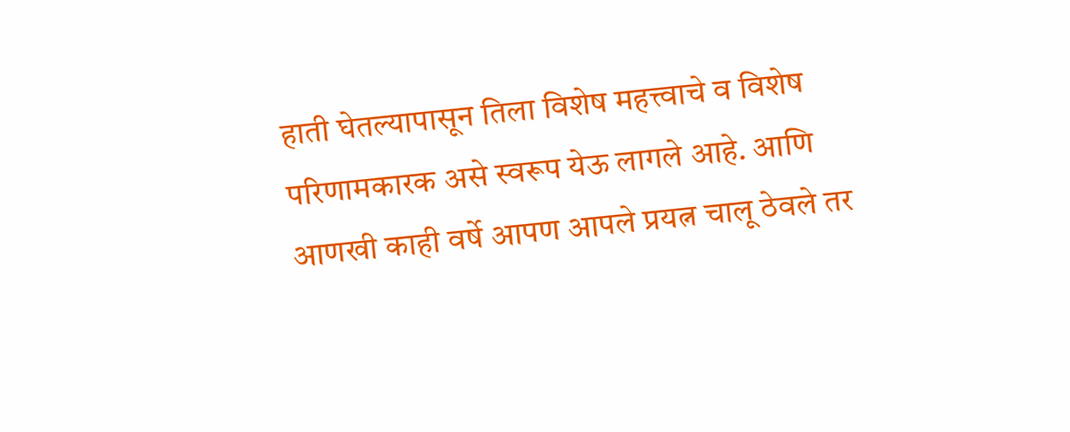हाती घेतल्यापासून तिला विशेष महत्त्वाचे व विशेष परिणामकारक असे स्वरूप येऊ लागले आहे. आणि आणखी काही वर्षे आपण आपले प्रयत्न चालू ठेवले तर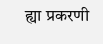ह्या प्रकरणी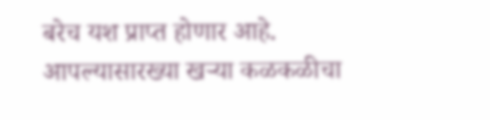बरेच यश प्राप्त होणार आहे. आपल्यासारख्या खऱ्या कळकळीचा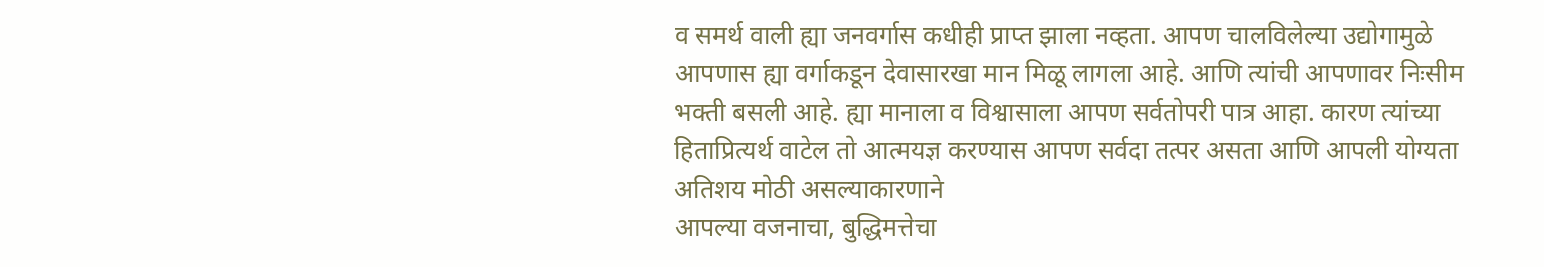व समर्थ वाली ह्या जनवर्गास कधीही प्राप्त झाला नव्हता. आपण चालविलेल्या उद्योगामुळे आपणास ह्या वर्गाकडून देवासारखा मान मिळू लागला आहे. आणि त्यांची आपणावर निःसीम भक्ती बसली आहे. ह्या मानाला व विश्वासाला आपण सर्वतोपरी पात्र आहा. कारण त्यांच्या हिताप्रित्यर्थ वाटेल तो आत्मयज्ञ करण्यास आपण सर्वदा तत्पर असता आणि आपली योग्यता अतिशय मोठी असल्याकारणाने
आपल्या वजनाचा, बुद्धिमत्तेचा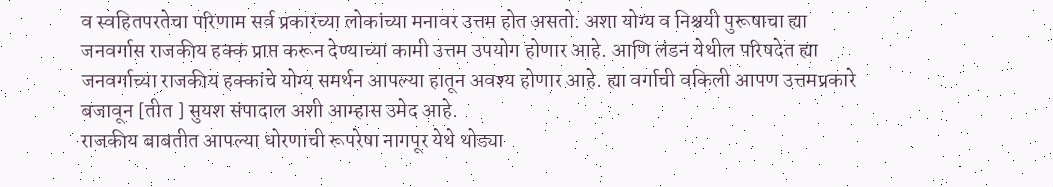व स्वहितपरतेचा परिणाम सर्व प्रकारच्या लोकांच्या मनावर उत्तम होत असतो. अशा योग्य व निश्चयी पुरूषाचा ह्या जनवर्गास राजकीय हक्क प्राप्त करून देण्याच्या कामी उत्तम उपयोग होणार आहे. आणि लंडन येथील परिषदेत ह्या जनवर्गाच्या राजकीय हक्कांचे योग्य समर्थन आपल्या हातून अवश्य होणार आहे. ह्या वर्गाची वकिली आपण उत्तमप्रकारे बजावून [तीत ] सुयश संपादाल अशी आम्हास उमेद आहे.
राजकीय बाबतीत आपल्या धोरणाची रूपरेषा नागपूर येथे थोड्या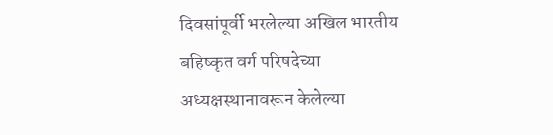दिवसांपूर्वी भरलेल्या अखिल भारतीय बहिष्कृत वर्ग परिषदेच्या अध्यक्षस्थानावरून केलेल्या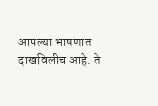आपल्या भाषणात दाखविलीच आहे. ते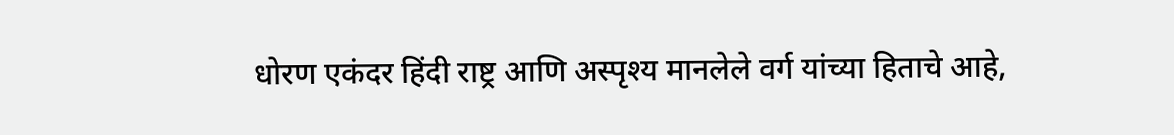धोरण एकंदर हिंदी राष्ट्र आणि अस्पृश्य मानलेले वर्ग यांच्या हिताचे आहे,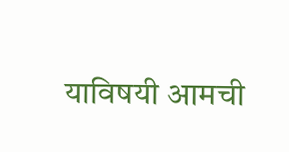याविषयी आमची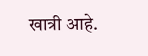खात्री आहे.